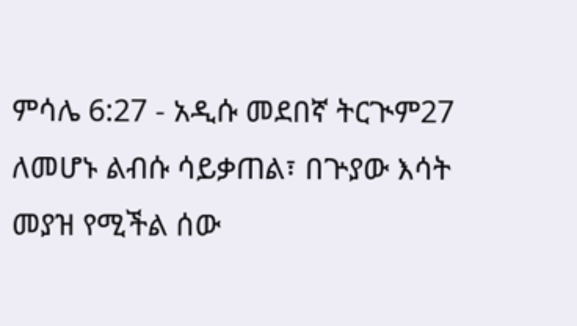ምሳሌ 6:27 - አዲሱ መደበኛ ትርጒም27 ለመሆኑ ልብሱ ሳይቃጠል፣ በጕያው እሳት መያዝ የሚችል ሰው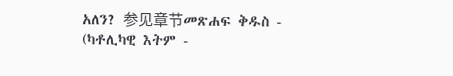አለን? 参见章节መጽሐፍ ቅዱስ - (ካቶሊካዊ እትም -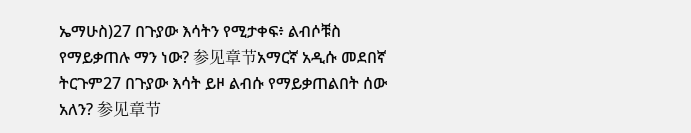ኤማሁስ)27 በጉያው እሳትን የሚታቀፍ፥ ልብሶቹስ የማይቃጠሉ ማን ነው? 参见章节አማርኛ አዲሱ መደበኛ ትርጉም27 በጉያው እሳት ይዞ ልብሱ የማይቃጠልበት ሰው አለን? 参见章节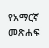የአማርኛ መጽሐፍ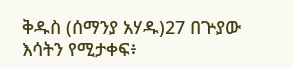ቅዱስ (ሰማንያ አሃዱ)27 በጕያው እሳትን የሚታቀፍ፥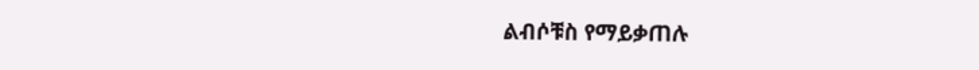ልብሶቹስ የማይቃጠሉ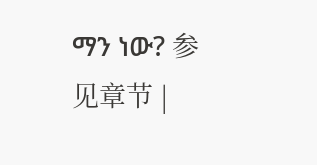ማን ነው? 参见章节 |